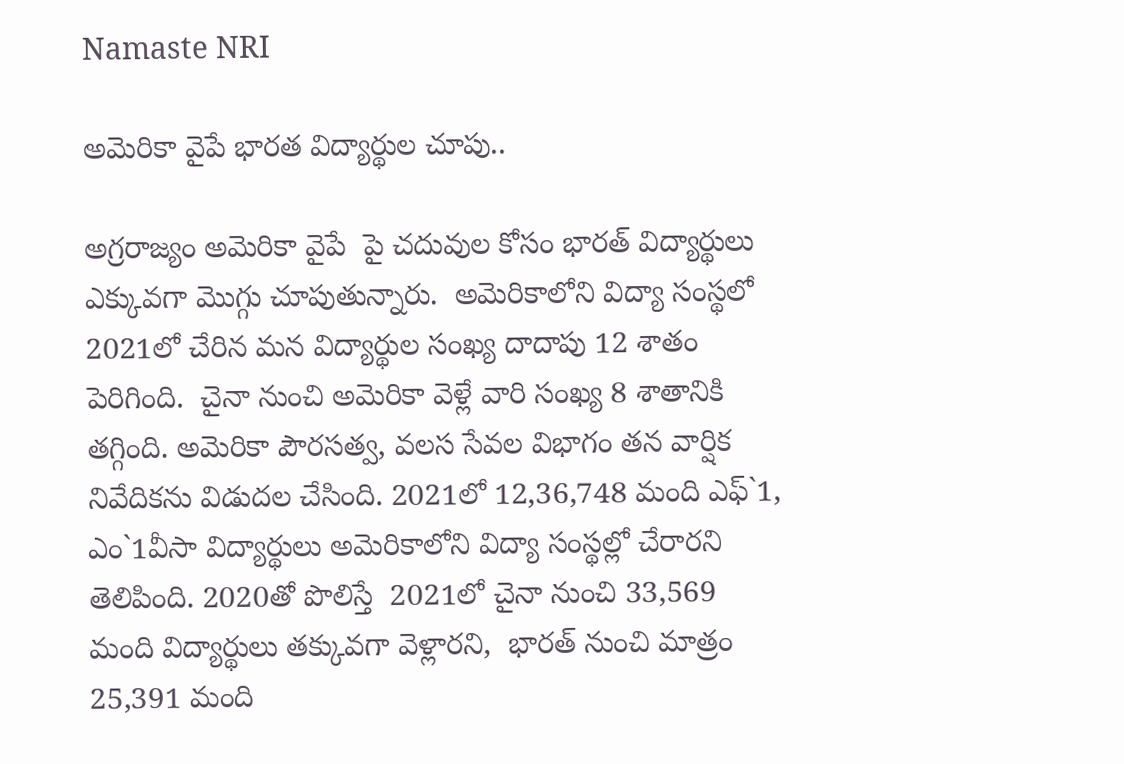Namaste NRI

అమెరికా వైపే భారత విద్యార్థుల చూపు..

అగ్రరాజ్యం అమెరికా వైపే  పై చదువుల కోసం భారత్‌ విద్యార్థులు  ఎక్కువగా మొగ్గు చూపుతున్నారు.  అమెరికాలోని విద్యా సంస్థలో 2021లో చేరిన మన విద్యార్థుల సంఖ్య దాదాపు 12 శాతం పెరిగింది.  చైనా నుంచి అమెరికా వెళ్లే వారి సంఖ్య 8 శాతానికి  తగ్గింది. అమెరికా పౌరసత్వ, వలస సేవల విభాగం తన వార్షిక నివేదికను విడుదల చేసింది. 2021లో 12,36,748 మంది ఎఫ్‌`1, ఎం`1వీసా విద్యార్థులు అమెరికాలోని విద్యా సంస్థల్లో చేరారని తెలిపింది. 2020తో పొలిస్తే  2021లో చైనా నుంచి 33,569 మంది విద్యార్థులు తక్కువగా వెళ్లారని,  భారత్‌ నుంచి మాత్రం 25,391 మంది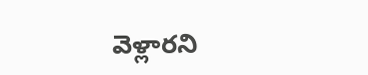వెళ్లారని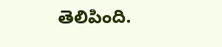తెలిపింది.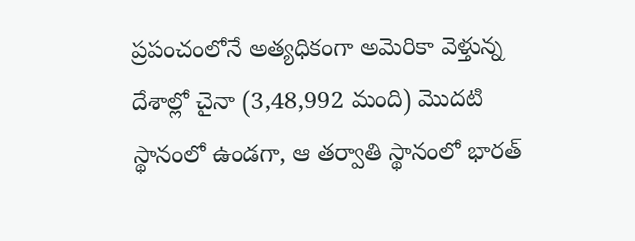ప్రపంచంలోనే అత్యధికంగా అమెరికా వెళ్తున్న దేశాల్లో చైనా (3,48,992 మంది) మొదటి స్థానంలో ఉండగా, ఆ తర్వాతి స్థానంలో భారత్‌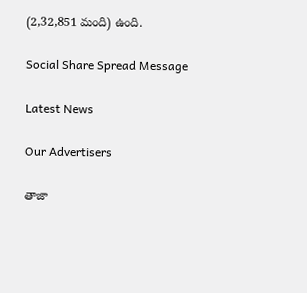(2,32,851 మంది) ఉంది.

Social Share Spread Message

Latest News

Our Advertisers

తాజా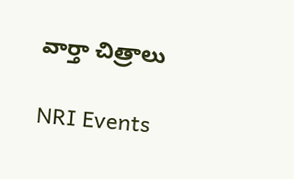వార్తా చిత్రాలు

NRI Events